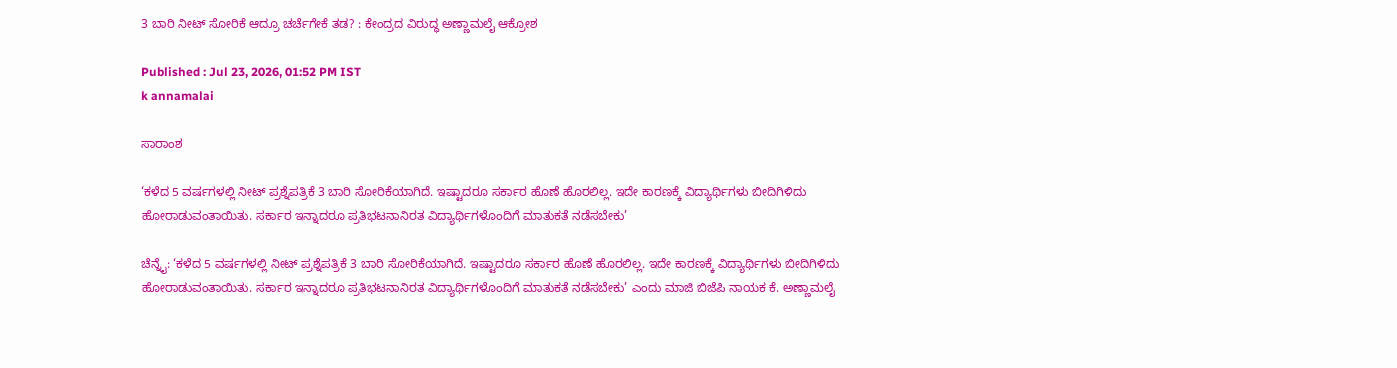3 ಬಾರಿ ನೀಟ್‌ ಸೋರಿಕೆ ಆದ್ರೂ ಚರ್ಚೆಗೇಕೆ ತಡ? : ಕೇಂದ್ರದ ವಿರುದ್ಧ ಅಣ್ಣಾಮಲೈ ಆಕ್ರೋಶ

Published : Jul 23, 2026, 01:52 PM IST
k annamalai

ಸಾರಾಂಶ

‘ಕಳೆದ 5 ವರ್ಷಗಳಲ್ಲಿ ನೀಟ್‌ ಪ್ರಶ್ನೆಪತ್ರಿಕೆ 3 ಬಾರಿ ಸೋರಿಕೆಯಾಗಿದೆ. ಇಷ್ಟಾದರೂ ಸರ್ಕಾರ ಹೊಣೆ ಹೊರಲಿಲ್ಲ. ಇದೇ ಕಾರಣಕ್ಕೆ ವಿದ್ಯಾರ್ಥಿಗಳು ಬೀದಿಗಿಳಿದು ಹೋರಾಡುವಂತಾಯಿತು. ಸರ್ಕಾರ ಇನ್ನಾದರೂ ಪ್ರತಿಭಟನಾನಿರತ ವಿದ್ಯಾರ್ಥಿಗಳೊಂದಿಗೆ ಮಾತುಕತೆ ನಡೆಸಬೇಕು’

ಚೆನ್ನೈ: ‘ಕಳೆದ 5 ವರ್ಷಗಳಲ್ಲಿ ನೀಟ್‌ ಪ್ರಶ್ನೆಪತ್ರಿಕೆ 3 ಬಾರಿ ಸೋರಿಕೆಯಾಗಿದೆ. ಇಷ್ಟಾದರೂ ಸರ್ಕಾರ ಹೊಣೆ ಹೊರಲಿಲ್ಲ. ಇದೇ ಕಾರಣಕ್ಕೆ ವಿದ್ಯಾರ್ಥಿಗಳು ಬೀದಿಗಿಳಿದು ಹೋರಾಡುವಂತಾಯಿತು. ಸರ್ಕಾರ ಇನ್ನಾದರೂ ಪ್ರತಿಭಟನಾನಿರತ ವಿದ್ಯಾರ್ಥಿಗಳೊಂದಿಗೆ ಮಾತುಕತೆ ನಡೆಸಬೇಕು’ ಎಂದು ಮಾಜಿ ಬಿಜೆಪಿ ನಾಯಕ ಕೆ. ಅಣ್ಣಾಮಲೈ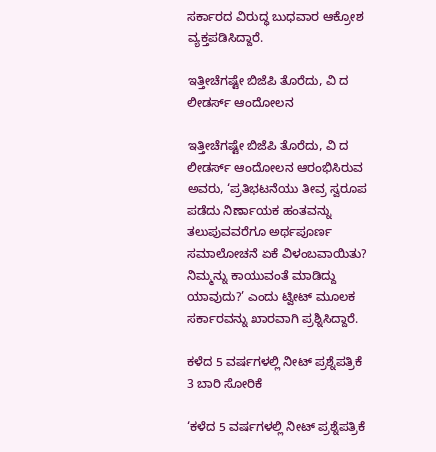ಸರ್ಕಾರದ ವಿರುದ್ಧ ಬುಧವಾರ ಆಕ್ರೋಶ ವ್ಯಕ್ತಪಡಿಸಿದ್ದಾರೆ.

ಇತ್ತೀಚೆಗಷ್ಟೇ ಬಿಜೆಪಿ ತೊರೆದು, ವಿ ದ ಲೀಡರ್ಸ್‌ ಆಂದೋಲನ

ಇತ್ತೀಚೆಗಷ್ಟೇ ಬಿಜೆಪಿ ತೊರೆದು, ವಿ ದ ಲೀಡರ್ಸ್‌ ಆಂದೋಲನ ಆರಂಭಿಸಿರುವ ಅವರು, ‘ಪ್ರತಿಭಟನೆಯು ತೀವ್ರ ಸ್ವರೂಪ ಪಡೆದು ನಿರ್ಣಾಯಕ ಹಂತವನ್ನು ತಲುಪುವವರೆಗೂ ಅರ್ಥಪೂರ್ಣ ಸಮಾಲೋಚನೆ ಏಕೆ ವಿಳಂಬವಾಯಿತು? ನಿಮ್ಮನ್ನು ಕಾಯುವಂತೆ ಮಾಡಿದ್ದು ಯಾವುದು?’ ಎಂದು ಟ್ವೀಟ್‌ ಮೂಲಕ ಸರ್ಕಾರವನ್ನು ಖಾರವಾಗಿ ಪ್ರಶ್ನಿಸಿದ್ದಾರೆ.

ಕಳೆದ 5 ವರ್ಷಗಳಲ್ಲಿ ನೀಟ್‌ ಪ್ರಶ್ನೆಪತ್ರಿಕೆ 3 ಬಾರಿ ಸೋರಿಕೆ

‘ಕಳೆದ 5 ವರ್ಷಗಳಲ್ಲಿ ನೀಟ್‌ ಪ್ರಶ್ನೆಪತ್ರಿಕೆ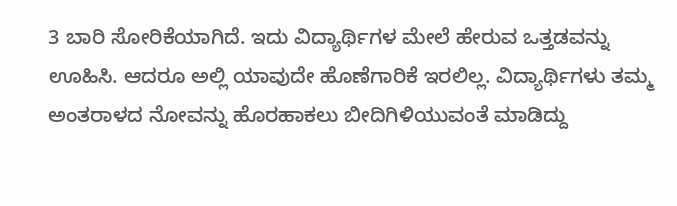3 ಬಾರಿ ಸೋರಿಕೆಯಾಗಿದೆ. ಇದು ವಿದ್ಯಾರ್ಥಿಗಳ ಮೇಲೆ ಹೇರುವ ಒತ್ತಡವನ್ನು ಊಹಿಸಿ. ಆದರೂ ಅಲ್ಲಿ ಯಾವುದೇ ಹೊಣೆಗಾರಿಕೆ ಇರಲಿಲ್ಲ. ವಿದ್ಯಾರ್ಥಿಗಳು ತಮ್ಮ ಅಂತರಾಳದ ನೋವನ್ನು ಹೊರಹಾಕಲು ಬೀದಿಗಿಳಿಯುವಂತೆ ಮಾಡಿದ್ದು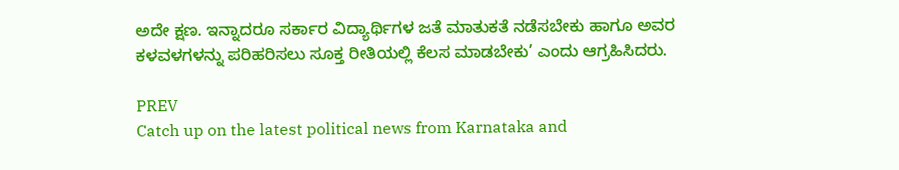ಅದೇ ಕ್ಷಣ. ಇನ್ನಾದರೂ ಸರ್ಕಾರ ವಿದ್ಯಾರ್ಥಿಗಳ ಜತೆ ಮಾತುಕತೆ ನಡೆಸಬೇಕು ಹಾಗೂ ಅವರ ಕಳವಳಗಳನ್ನು ಪರಿಹರಿಸಲು ಸೂಕ್ತ ರೀತಿಯಲ್ಲಿ ಕೆಲಸ ಮಾಡಬೇಕು’ ಎಂದು ಆಗ್ರಹಿಸಿದರು.

PREV
Catch up on the latest political news from Karnataka and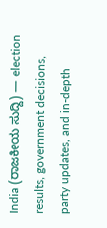India (ರಾಜಕೀಯ ಸುದ್ದಿ) — election results, government decisions, party updates, and in-depth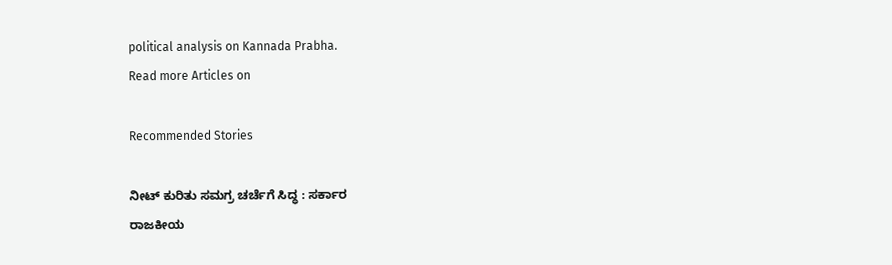political analysis on Kannada Prabha.
Read more Articles on

Recommended Stories

ನೀಟ್‌ ಕುರಿತು ಸಮಗ್ರ ಚರ್ಚೆಗೆ ಸಿದ್ಧ : ಸರ್ಕಾರ
ರಾಜಕೀಯ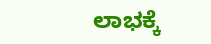ಲಾಭಕ್ಕೆ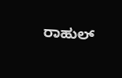ರಾಹುಲ್‌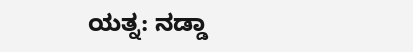ಯತ್ನ: ನಡ್ಡಾ